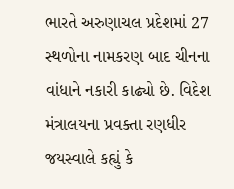ભારતે અરુણાચલ પ્રદેશમાં 27 સ્થળોના નામકરણ બાદ ચીનના વાંધાને નકારી કાઢ્યો છે. વિદેશ મંત્રાલયના પ્રવક્તા રણધીર જયસ્વાલે કહ્યું કે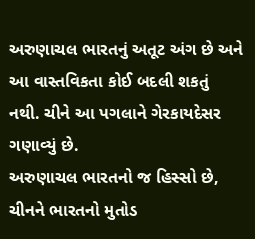અરુણાચલ ભારતનું અતૂટ અંગ છે અને આ વાસ્તવિકતા કોઈ બદલી શકતું નથી. ચીને આ પગલાને ગેરકાયદેસર ગણાવ્યું છે.
અરુણાચલ ભારતનો જ હિસ્સો છે, ચીનને ભારતનો મુતોડ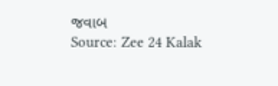જવાબ
Source: Zee 24 Kalak